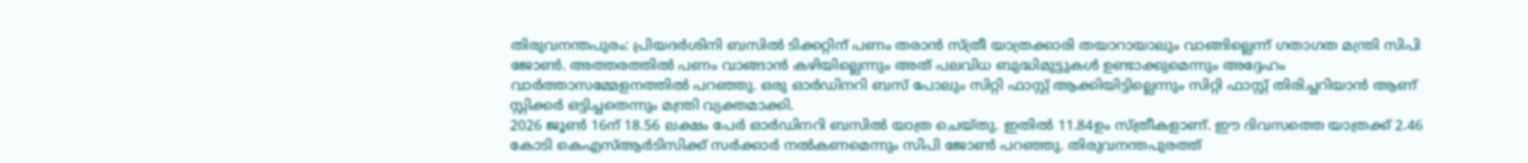തിരുവനന്തപുരം: പ്രിയദർശിനി ബസിൽ ടിക്കറ്റിന് പണം തരാൻ സ്ത്രീ യാത്രക്കാരി തയാറായാലും വാങ്ങില്ലെന്ന് ഗതാഗത മന്ത്രി സിപി ജോൺ. അത്തരത്തിൽ പണം വാങ്ങാൻ കഴിയില്ലെന്നും അത് പലവിധ ബുദ്ധിമുട്ടുകൾ ഉണ്ടാക്കുമെന്നും അദ്ദേഹം വാർത്താസമ്മേളനത്തിൽ പറഞ്ഞു. ഒരു ഓർഡിനറി ബസ് പോലും സിറ്റി ഫാസ്റ്റ് ആക്കിയിട്ടില്ലെന്നും സിറ്റി ഫാസ്റ്റ് തിരിച്ചറിയാൻ ആണ് സ്റ്റിക്കർ ഒട്ടിച്ചതെന്നും മന്ത്രി വ്യക്തമാക്കി.
2026 ജൂൺ 16ന് 18.56 ലക്ഷം പേർ ഓർഡിനറി ബസിൽ യാത്ര ചെയ്തു. ഇതിൽ 11.84ഉം സ്ത്രീകളാണ്. ഈ ദിവസത്തെ യാത്രക്ക് 2.46 കോടി കെഎസ്ആർടിസിക്ക് സർക്കാർ നൽകണമെന്നും സിപി ജോൺ പറഞ്ഞു. തിരുവനന്തപുരത്ത്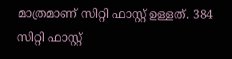മാത്രമാണ് സിറ്റി ഫാസ്റ്റ് ഉള്ളത്. 384 സിറ്റി ഫാസ്റ്റ്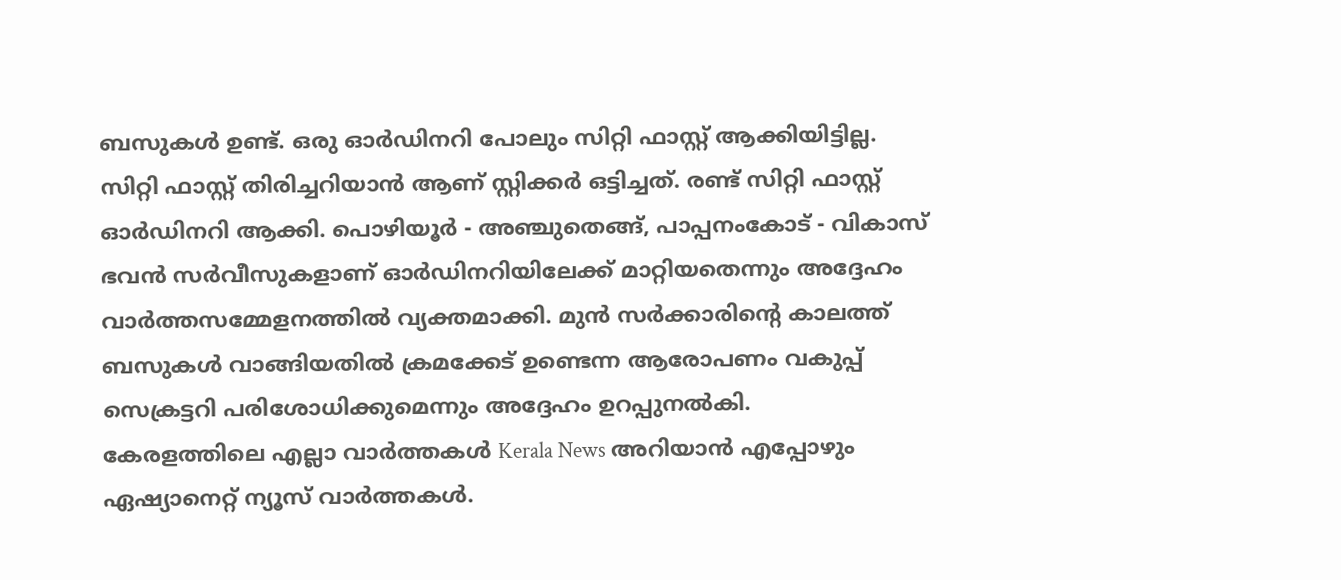ബസുകൾ ഉണ്ട്. ഒരു ഓർഡിനറി പോലും സിറ്റി ഫാസ്റ്റ് ആക്കിയിട്ടില്ല. സിറ്റി ഫാസ്റ്റ് തിരിച്ചറിയാൻ ആണ് സ്റ്റിക്കർ ഒട്ടിച്ചത്. രണ്ട് സിറ്റി ഫാസ്റ്റ് ഓർഡിനറി ആക്കി. പൊഴിയൂർ - അഞ്ചുതെങ്ങ്, പാപ്പനംകോട് - വികാസ് ഭവൻ സർവീസുകളാണ് ഓർഡിനറിയിലേക്ക് മാറ്റിയതെന്നും അദ്ദേഹം വാർത്തസമ്മേളനത്തിൽ വ്യക്തമാക്കി. മുൻ സർക്കാരിന്റെ കാലത്ത് ബസുകൾ വാങ്ങിയതിൽ ക്രമക്കേട് ഉണ്ടെന്ന ആരോപണം വകുപ്പ് സെക്രട്ടറി പരിശോധിക്കുമെന്നും അദ്ദേഹം ഉറപ്പുനൽകി.
കേരളത്തിലെ എല്ലാ വാർത്തകൾ Kerala News അറിയാൻ എപ്പോഴും ഏഷ്യാനെറ്റ് ന്യൂസ് വാർത്തകൾ.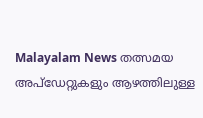Malayalam News തത്സമയ അപ്ഡേറ്റുകളും ആഴത്തിലുള്ള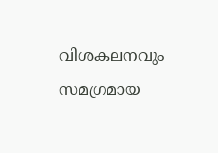വിശകലനവും സമഗ്രമായ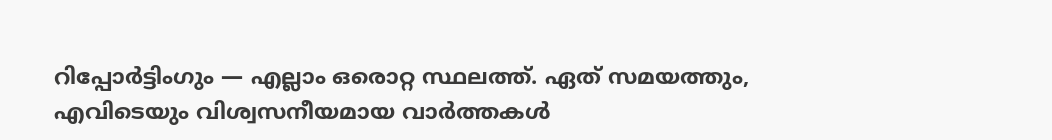റിപ്പോർട്ടിംഗും — എല്ലാം ഒരൊറ്റ സ്ഥലത്ത്. ഏത് സമയത്തും, എവിടെയും വിശ്വസനീയമായ വാർത്തകൾ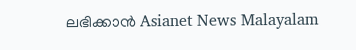ലഭിക്കാൻ Asianet News Malayalam